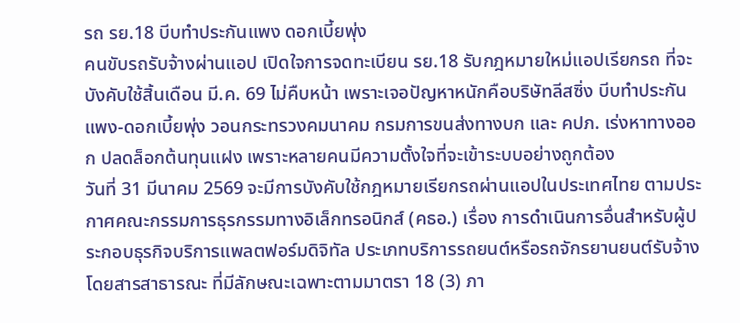รถ รย.18 บีบทำประกันแพง ดอกเบี้ยพุ่ง
คนขับรถรับจ้างผ่านแอป เปิดใจการจดทะเบียน รย.18 รับกฎหมายใหม่แอปเรียกรถ ที่จะบังคับใช้สิ้นเดือน มี.ค. 69 ไม่คืบหน้า เพราะเจอปัญหาหนักคือบริษัทลีสซิ่ง บีบทำประกันแพง-ดอกเบี้ยพุ่ง วอนกระทรวงคมนาคม กรมการขนส่งทางบก และ คปภ. เร่งหาทางออก ปลดล็อกต้นทุนแฝง เพราะหลายคนมีความตั้งใจที่จะเข้าระบบอย่างถูกต้อง
วันที่ 31 มีนาคม 2569 จะมีการบังคับใช้กฎหมายเรียกรถผ่านแอปในประเทศไทย ตามประกาศคณะกรรมการธุรกรรมทางอิเล็กทรอนิกส์ (คธอ.) เรื่อง การดำเนินการอื่นสำหรับผู้ประกอบธุรกิจบริการแพลตฟอร์มดิจิทัล ประเภทบริการรถยนต์หรือรถจักรยานยนต์รับจ้างโดยสารสาธารณะ ที่มีลักษณะเฉพาะตามมาตรา 18 (3) ภา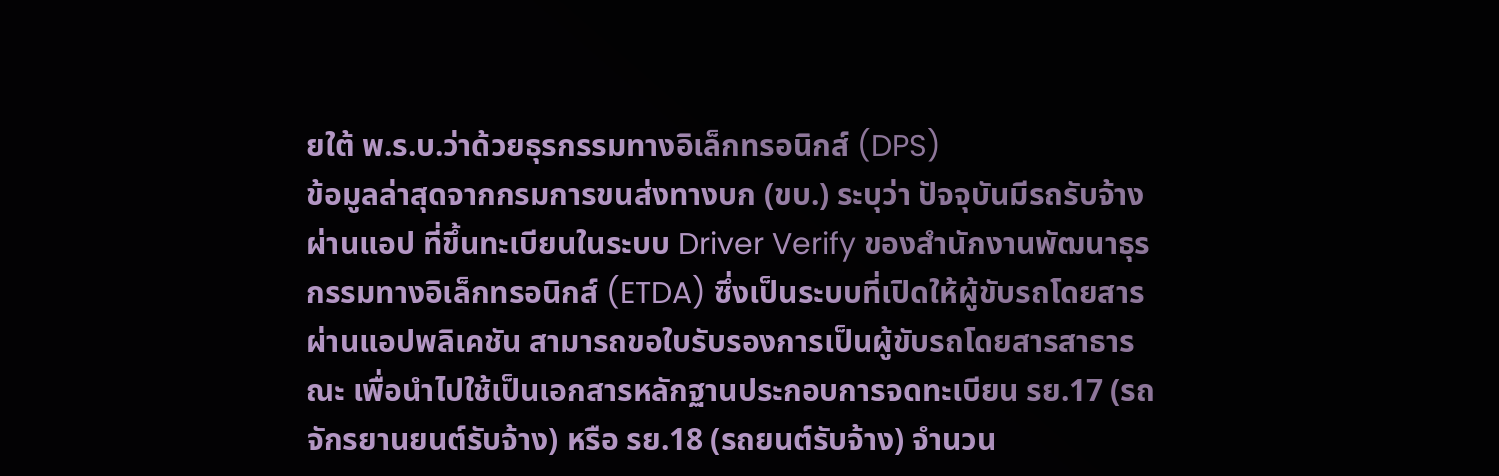ยใต้ พ.ร.บ.ว่าด้วยธุรกรรมทางอิเล็กทรอนิกส์ (DPS)
ข้อมูลล่าสุดจากกรมการขนส่งทางบก (ขบ.) ระบุว่า ปัจจุบันมีรถรับจ้างผ่านแอป ที่ขึ้นทะเบียนในระบบ Driver Verify ของสำนักงานพัฒนาธุรกรรมทางอิเล็กทรอนิกส์ (ETDA) ซึ่งเป็นระบบที่เปิดให้ผู้ขับรถโดยสารผ่านแอปพลิเคชัน สามารถขอใบรับรองการเป็นผู้ขับรถโดยสารสาธารณะ เพื่อนำไปใช้เป็นเอกสารหลักฐานประกอบการจดทะเบียน รย.17 (รถจักรยานยนต์รับจ้าง) หรือ รย.18 (รถยนต์รับจ้าง) จำนวน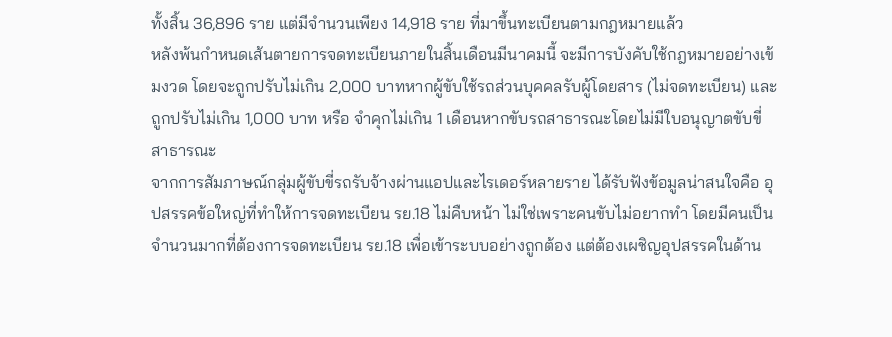ทั้งสิ้น 36,896 ราย แต่มีจำนวนเพียง 14,918 ราย ที่มาขึ้นทะเบียนตามกฎหมายแล้ว
หลังพ้นกำหนดเส้นตายการจดทะเบียนภายในสิ้นเดือนมีนาคมนี้ จะมีการบังคับใช้กฎหมายอย่างเข้มงวด โดยจะถูกปรับไม่เกิน 2,000 บาทหากผู้ขับใช้รถส่วนบุคคลรับผู้โดยสาร (ไม่จดทะเบียน) และถูกปรับไม่เกิน 1,000 บาท หรือ จำคุกไม่เกิน 1 เดือนหากขับรถสาธารณะโดยไม่มีใบอนุญาตขับขี่สาธารณะ
จากการสัมภาษณ์กลุ่มผู้ขับขี่รถรับจ้างผ่านแอปและไรเดอร์หลายราย ได้รับฟังข้อมูลน่าสนใจคือ อุปสรรคข้อใหญ่ที่ทำให้การจดทะเบียน รย.18 ไม่คืบหน้า ไม่ใช่เพราะคนขับไม่อยากทำ โดยมีคนเป็นจำนวนมากที่ต้องการจดทะเบียน รย.18 เพื่อเข้าระบบอย่างถูกต้อง แต่ต้องเผชิญอุปสรรคในด้าน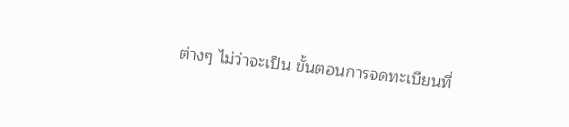ต่างๆ ไม่ว่าจะเป็น ขั้นตอนการจดทะเบียนที่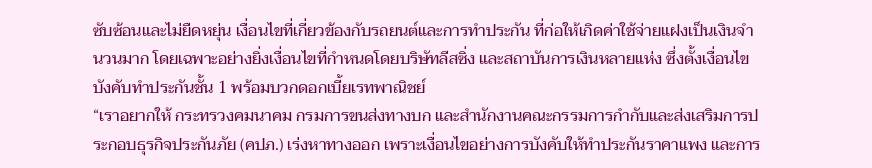ซับซ้อนและไม่ยืดหยุ่น เงื่อนไขที่เกี่ยวข้องกับรถยนต์และการทำประกัน ที่ก่อให้เกิดค่าใช้จ่ายแฝงเป็นเงินจำนวนมาก โดยเฉพาะอย่างยิ่งเงื่อนไขที่กำหนดโดยบริษัทลีสซิ่ง และสถาบันการเงินหลายแห่ง ซึ่งตั้งเงื่อนไขบังคับทำประกันชั้น 1 พร้อมบวกดอกเบี้ยเรทพาณิชย์
“เราอยากให้ กระทรวงคมนาคม กรมการขนส่งทางบก และสำนักงานคณะกรรมการกำกับและส่งเสริมการประกอบธุรกิจประกันภัย (คปภ.) เร่งหาทางออก เพราะเงื่อนไขอย่างการบังคับให้ทำประกันราคาแพง และการ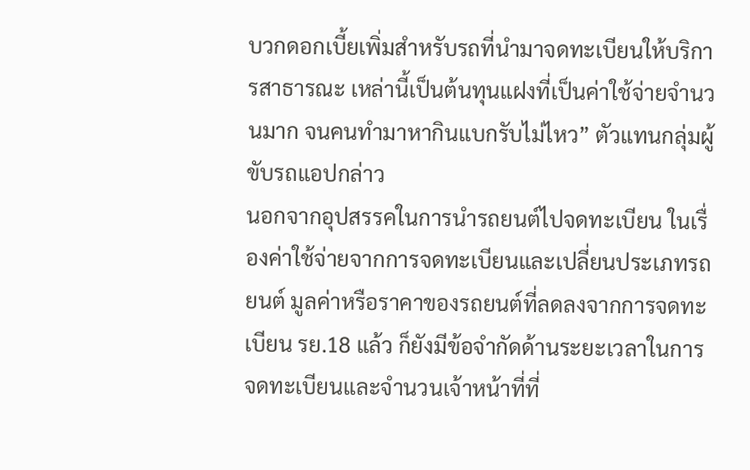บวกดอกเบี้ยเพิ่มสำหรับรถที่นำมาจดทะเบียนให้บริการสาธารณะ เหล่านี้เป็นต้นทุนแฝงที่เป็นค่าใช้จ่ายจำนวนมาก จนคนทำมาหากินแบกรับไม่ไหว” ตัวแทนกลุ่มผู้ขับรถแอปกล่าว
นอกจากอุปสรรคในการนำรถยนต์ไปจดทะเบียน ในเรื่องค่าใช้จ่ายจากการจดทะเบียนและเปลี่ยนประเภทรถยนต์ มูลค่าหรือราคาของรถยนต์ที่ลดลงจากการจดทะเบียน รย.18 แล้ว ก็ยังมีข้อจำกัดด้านระยะเวลาในการจดทะเบียนและจำนวนเจ้าหน้าที่ที่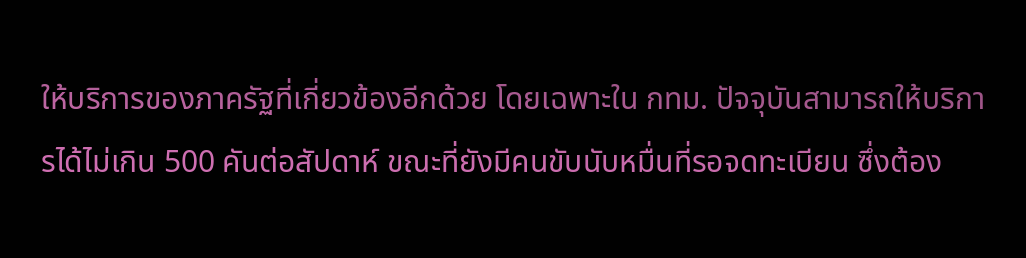ให้บริการของภาครัฐที่เกี่ยวข้องอีกด้วย โดยเฉพาะใน กทม. ปัจจุบันสามารถให้บริการได้ไม่เกิน 500 คันต่อสัปดาห์ ขณะที่ยังมีคนขับนับหมื่นที่รอจดทะเบียน ซึ่งต้อง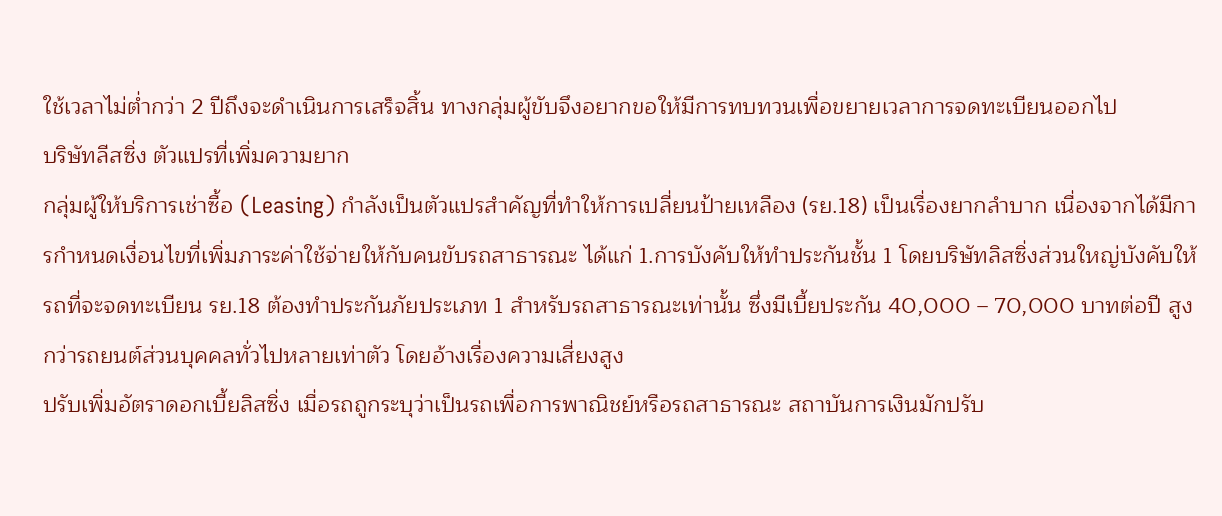ใช้เวลาไม่ต่ำกว่า 2 ปีถึงจะดำเนินการเสร็จสิ้น ทางกลุ่มผู้ขับจึงอยากขอให้มีการทบทวนเพื่อขยายเวลาการจดทะเบียนออกไป
บริษัทลีสซิ่ง ตัวแปรที่เพิ่มความยาก
กลุ่มผู้ให้บริการเช่าซื้อ (Leasing) กำลังเป็นตัวแปรสำคัญที่ทำให้การเปลี่ยนป้ายเหลือง (รย.18) เป็นเรื่องยากลำบาก เนื่องจากได้มีการกำหนดเงื่อนไขที่เพิ่มภาระค่าใช้จ่ายให้กับคนขับรถสาธารณะ ได้แก่ 1.การบังคับให้ทำประกันชั้น 1 โดยบริษัทลิสซิ่งส่วนใหญ่บังคับให้รถที่จะจดทะเบียน รย.18 ต้องทำประกันภัยประเภท 1 สำหรับรถสาธารณะเท่านั้น ซึ่งมีเบี้ยประกัน 40,000 – 70,000 บาทต่อปี สูงกว่ารถยนต์ส่วนบุคคลทั่วไปหลายเท่าตัว โดยอ้างเรื่องความเสี่ยงสูง
ปรับเพิ่มอัตราดอกเบี้ยลิสซิ่ง เมื่อรถถูกระบุว่าเป็นรถเพื่อการพาณิชย์หรือรถสาธารณะ สถาบันการเงินมักปรับ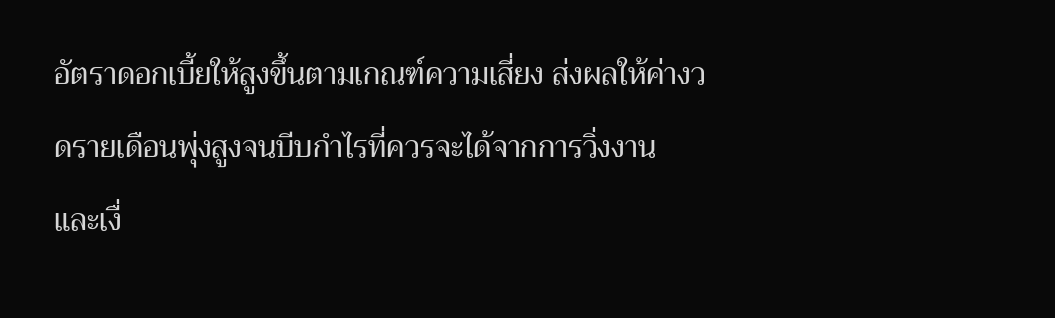อัตราดอกเบี้ยให้สูงขึ้นตามเกณฑ์ความเสี่ยง ส่งผลให้ค่างวดรายเดือนพุ่งสูงจนบีบกำไรที่ควรจะได้จากการวิ่งงาน
และเงื่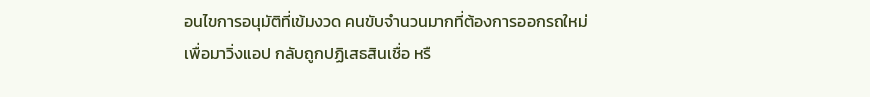อนไขการอนุมัติที่เข้มงวด คนขับจำนวนมากที่ต้องการออกรถใหม่เพื่อมาวิ่งแอป กลับถูกปฏิเสธสินเชื่อ หรื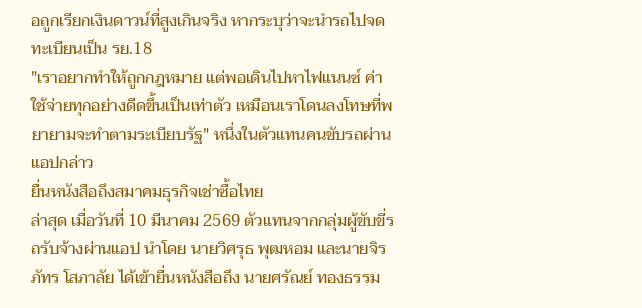อถูกเรียกเงินดาวน์ที่สูงเกินจริง หากระบุว่าจะนำรถไปจดทะเบียนเป็น รย.18
"เราอยากทำให้ถูกกฎหมาย แต่พอเดินไปหาไฟแนนซ์ ค่าใช้จ่ายทุกอย่างดีดขึ้นเป็นเท่าตัว เหมือนเราโดนลงโทษที่พยายามจะทำตามระเบียบรัฐ" หนึ่งในตัวแทนคนขับรถผ่านแอปกล่าว
ยื่นหนังสือถึงสมาคมธุรกิจเช่าซื้อไทย
ล่าสุด เมื่อวันที่ 10 มีนาคม 2569 ตัวแทนจากกลุ่มผู้ขับขี่รถรับจ้างผ่านแอป นำโดย นายวิศรุธ พุฒหอม และนายจิรภัทร โสภาลัย ได้เข้ายื่นหนังสือถึง นายศรัณย์ ทองธรรม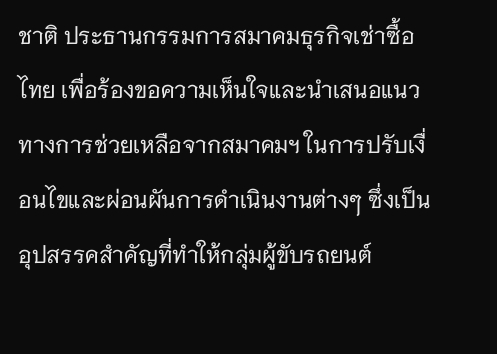ชาติ ประธานกรรมการสมาคมธุรกิจเช่าซื้อไทย เพื่อร้องขอความเห็นใจและนำเสนอแนวทางการช่วยเหลือจากสมาคมฯ ในการปรับเงื่อนไขและผ่อนผันการดำเนินงานต่างๆ ซึ่งเป็นอุปสรรคสำคัญที่ทำให้กลุ่มผู้ขับรถยนต์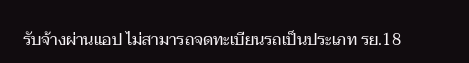รับจ้างผ่านแอป ไม่สามารถจดทะเบียนรถเป็นประเภท รย.18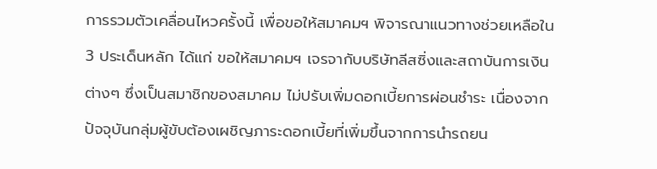การรวมตัวเคลื่อนไหวครั้งนี้ เพื่อขอให้สมาคมฯ พิจารณาแนวทางช่วยเหลือใน 3 ประเด็นหลัก ได้แก่ ขอให้สมาคมฯ เจรจากับบริษัทลีสซิ่งและสถาบันการเงินต่างๆ ซึ่งเป็นสมาชิกของสมาคม ไม่ปรับเพิ่มดอกเบี้ยการผ่อนชำระ เนื่องจากปัจจุบันกลุ่มผู้ขับต้องเผชิญภาระดอกเบี้ยที่เพิ่มขึ้นจากการนำรถยน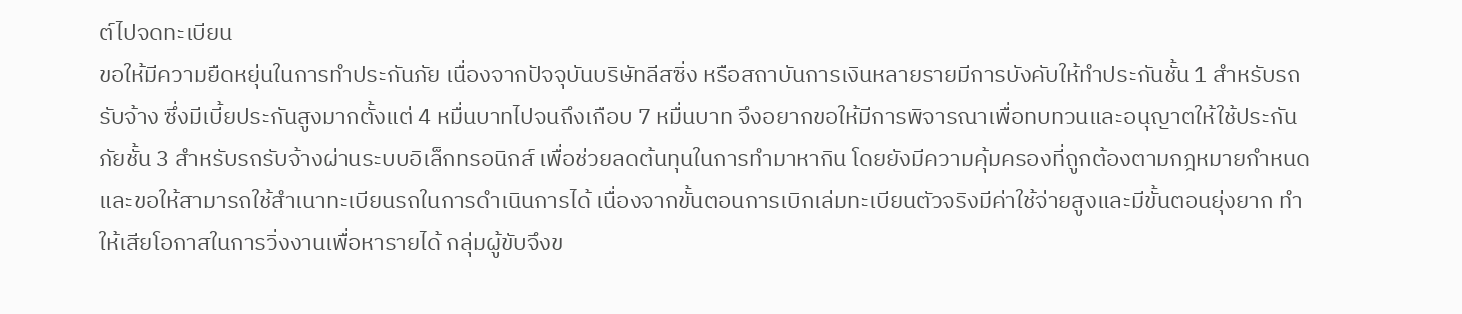ต์ไปจดทะเบียน
ขอให้มีความยืดหยุ่นในการทำประกันภัย เนื่องจากปัจจุบันบริษัทลีสซิ่ง หรือสถาบันการเงินหลายรายมีการบังคับให้ทำประกันชั้น 1 สำหรับรถรับจ้าง ซึ่งมีเบี้ยประกันสูงมากตั้งแต่ 4 หมื่นบาทไปจนถึงเกือบ 7 หมื่นบาท จึงอยากขอให้มีการพิจารณาเพื่อทบทวนและอนุญาตให้ใช้ประกันภัยชั้น 3 สำหรับรถรับจ้างผ่านระบบอิเล็กทรอนิกส์ เพื่อช่วยลดต้นทุนในการทำมาหากิน โดยยังมีความคุ้มครองที่ถูกต้องตามกฎหมายกำหนด
และขอให้สามารถใช้สำเนาทะเบียนรถในการดำเนินการได้ เนื่องจากขั้นตอนการเบิกเล่มทะเบียนตัวจริงมีค่าใช้จ่ายสูงและมีขั้นตอนยุ่งยาก ทำให้เสียโอกาสในการวิ่งงานเพื่อหารายได้ กลุ่มผู้ขับจึงข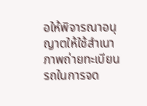อให้พิจารณาอนุญาตให้ใช้สำเนาภาพถ่ายทะเบียนรถในการจด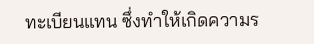ทะเบียนแทน ซึ่งทำให้เกิดความร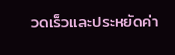วดเร็วและประหยัดค่า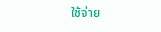ใช้จ่าย